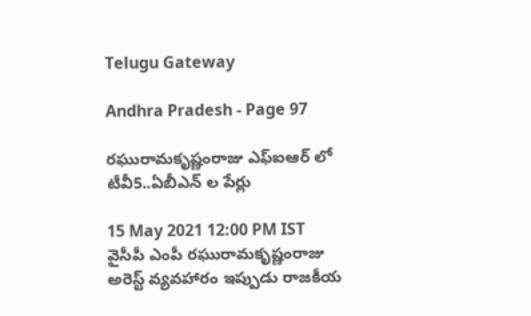Telugu Gateway

Andhra Pradesh - Page 97

రఘురామకృష్ణంరాజు ఎఫ్ఐఆర్ లో టీవీ5..ఏబీఎన్ ల పేర్లు

15 May 2021 12:00 PM IST
వైసీపీ ఎంపీ రఘురామకృష్ణంరాజు అరెస్ట్ వ్యవహారం ఇప్పుడు రాజకీయ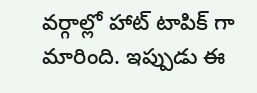వర్గాల్లో హాట్ టాపిక్ గా మారింది. ఇప్పుడు ఈ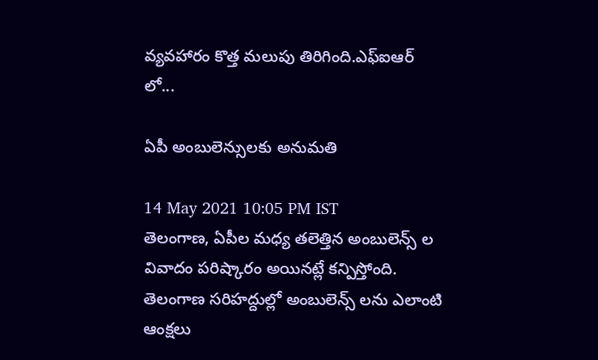వ్యవహారం కొత్త మలుపు తిరిగింది.ఎఫ్ఐఆర్ లో...

ఏపీ అంబులెన్సులకు అనుమతి

14 May 2021 10:05 PM IST
తెలంగాణ, ఏపీల మధ్య తలెత్తిన అంబులెన్స్ ల వివాదం పరిష్కారం అయినట్లే కన్పిస్తోంది. తెలంగాణ సరిహద్దుల్లో అంబులెన్స్ లను ఎలాంటి ఆంక్షలు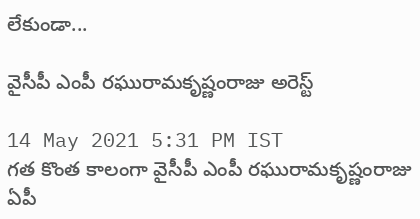లేకుండా...

వైసీపీ ఎంపీ రఘురామకృష్ణంరాజు అరెస్ట్

14 May 2021 5:31 PM IST
గత కొంత కాలంగా వైసీపీ ఎంపీ రఘురామకృష్ణంరాజు ఏపీ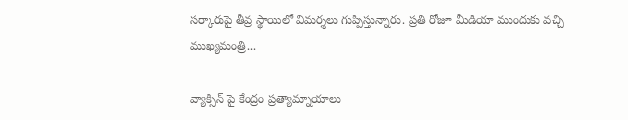సర్కారుపై తీవ్ర స్థాయిలో విమర్శలు గుప్పిస్తున్నారు. ప్రతి రోజూ మీడియా ముందుకు వచ్చి ముఖ్యమంత్రి...

వ్యాక్సిన్ పై కేంద్రం ప్రత్యామ్నాయాలు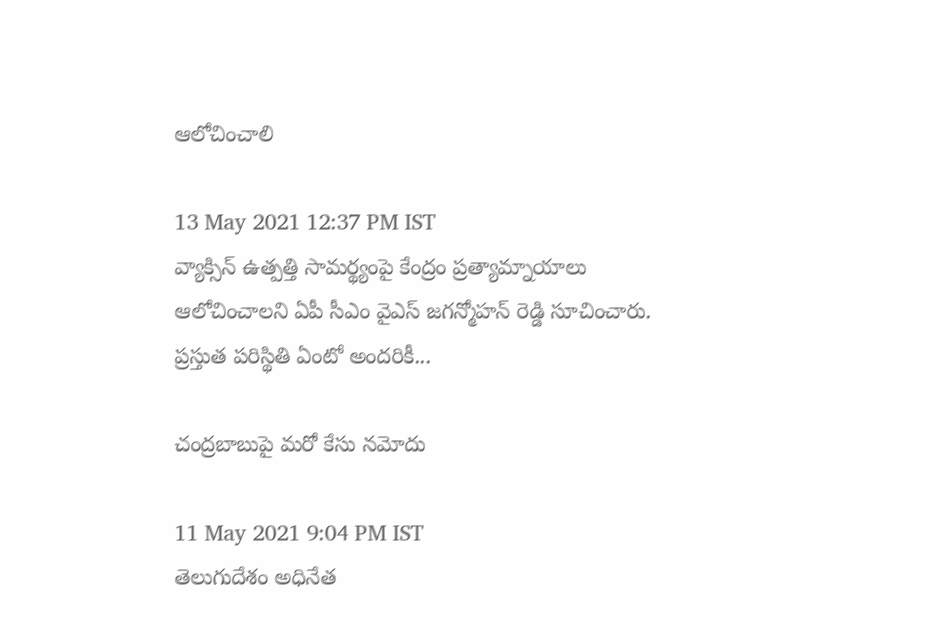ఆలోచించాలి

13 May 2021 12:37 PM IST
వ్యాక్సిన్‌ ఉత్పత్తి సామర్థ్యంపై కేంద్రం ప్రత్యామ్నాయాలు ఆలోచించాలని ఏపీ సీఎం వైఎస్‌ జగన్మోహన్ రెడ్డి సూచించారు. ప్రస్తుత పరిస్థితి ఏంటో అందరికీ...

చంద్రబాబుపై మరో కేసు నమోదు

11 May 2021 9:04 PM IST
తెలుగుదేశం అధినేత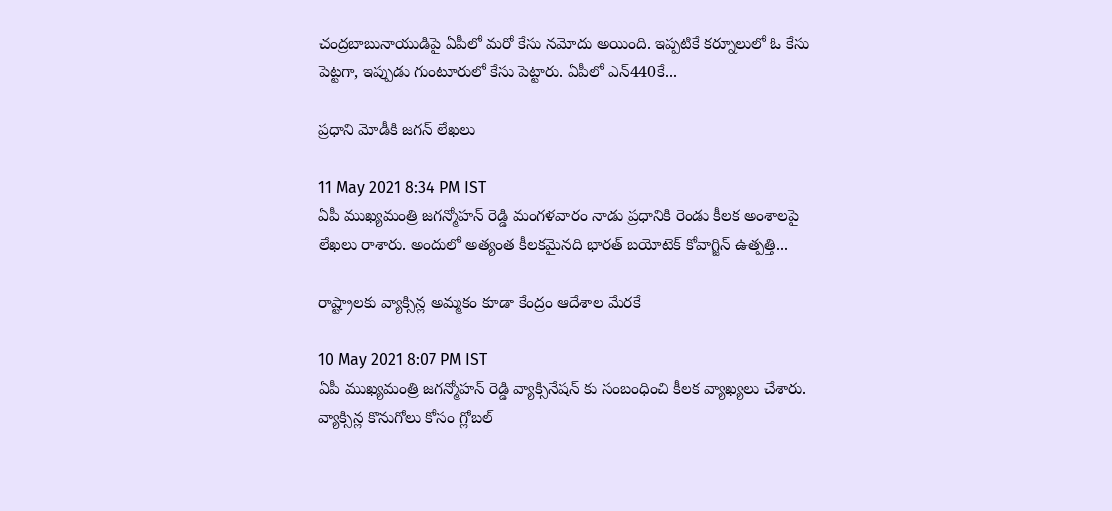చంద్రబాబునాయుడిపై ఏపీలో మరో కేసు నమోదు అయింది. ఇప్పటికే కర్నూలులో ఓ కేసు పెట్టగా, ఇప్పుడు గుంటూరులో కేసు పెట్టారు. ఏపీలో ఎన్‌440కే...

ప్రధాని మోడీకి జగన్ లేఖలు

11 May 2021 8:34 PM IST
ఏపీ ముఖ్యమంత్రి జగన్మోహన్ రెడ్డి మంగళవారం నాడు ప్రధానికి రెండు కీలక అంశాలపై లేఖలు రాశారు. అందులో అత్యంత కీలకమైనది భారత్‌ బయోటెక్‌ కోవాగ్జిన్‌ ఉత్పత్తి...

రాష్ట్రాలకు వ్యాక్సిన్ల అమ్మకం కూడా కేంద్రం ఆదేశాల మేరకే

10 May 2021 8:07 PM IST
ఏపీ ముఖ్యమంత్రి జగన్మోహన్ రెడ్డి వ్యాక్సినేషన్ కు సంబంధించి కీలక వ్యాఖ్యలు చేశారు. వ్యాక్సిన్ల కొనుగోలు కోసం గ్లోబల్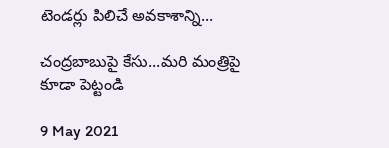టెండర్లు పిలిచే అవకాశాన్ని...

చంద్రబాబుపై కేసు...మరి మంత్రిపై కూడా పెట్టండి

9 May 2021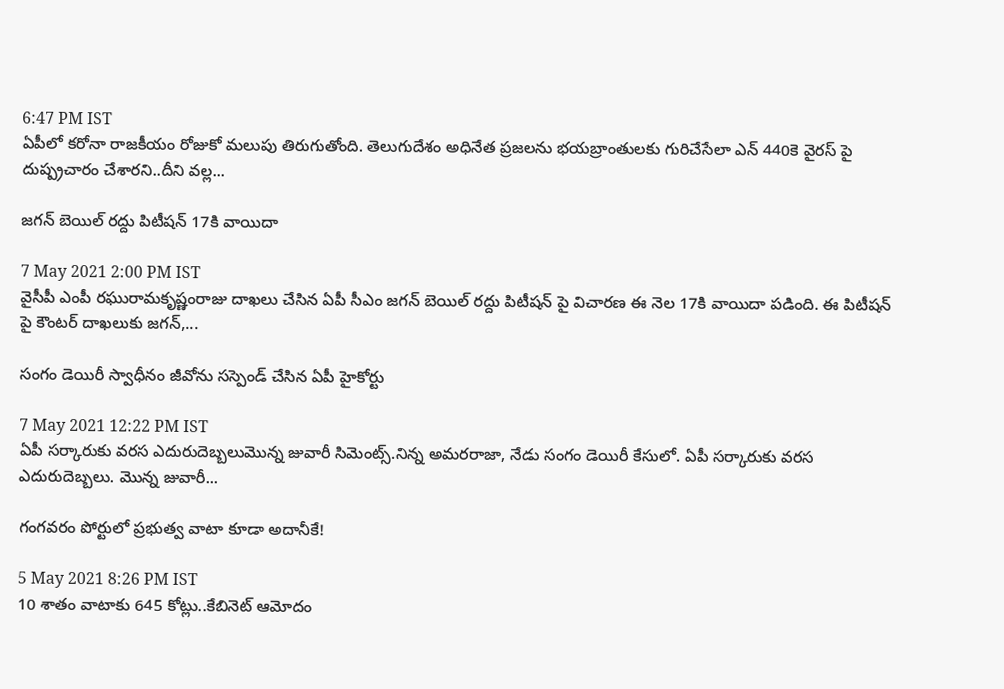6:47 PM IST
ఏపీలో కరోనా రాజకీయం రోజుకో మలుపు తిరుగుతోంది. తెలుగుదేశం అధినేత ప్రజలను భయబ్రాంతులకు గురిచేసేలా ఎన్ 440కె వైరస్ పై దుష్ప్రచారం చేశారని..దీని వల్ల...

జగన్ బెయిల్ రద్దు పిటీషన్ 17కి వాయిదా

7 May 2021 2:00 PM IST
వైసీపీ ఎంపీ రఘురామకృష్ణంరాజు దాఖలు చేసిన ఏపీ సీఎం జగన్ బెయిల్ రద్దు పిటీషన్ పై విచారణ ఈ నెల 17కి వాయిదా పడింది. ఈ పిటీషన్ పై కౌంటర్ దాఖలుకు జగన్,...

సంగం డెయిరీ స్వాధీనం జీవోను సస్పెండ్ చేసిన ఏపీ హైకోర్టు

7 May 2021 12:22 PM IST
ఏపీ సర్కారుకు వరస ఎదురుదెబ్బలుమొన్న జువారీ సిమెంట్స్.నిన్న అమరరాజా, నేడు సంగం డెయిరీ కేసులో. ఏపీ సర్కారుకు వరస ఎదురుదెబ్బలు. మొన్న జువారీ...

గంగవరం పోర్టులో ప్రభుత్వ వాటా కూడా అదానీకే!

5 May 2021 8:26 PM IST
10 శాతం వాటాకు 645 కోట్లు..కేబినెట్ ఆమోదం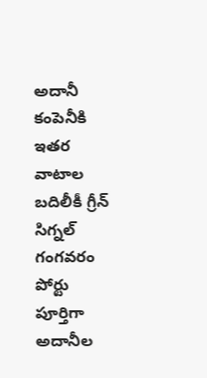అదానీ కంపెనీకి ఇతర వాటాల బదిలీకీ గ్రీన్ సిగ్నల్ గంగవరం పోర్టు పూర్తిగా అదానీల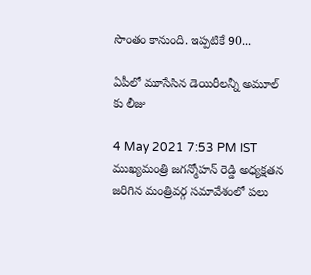సొంతం కానుంది. ఇప్పటికే 90...

ఏపీలో మూసేసిన డెయిరీలన్నీ అమూల్ కు లీజు

4 May 2021 7:53 PM IST
ముఖ్యమంత్రి జగన్మోహన్ రెడ్డి అధ్యక్షతన జరిగిన మంత్రివర్గ సమావేశంలో పలు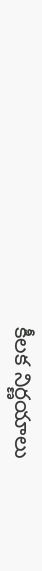కీలక నిర్ణయాలు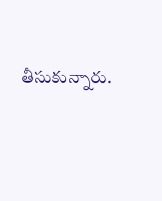తీసుకున్నారు.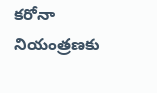కరోనా నియంత్రణకు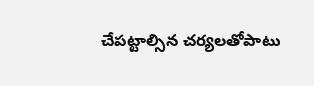చేపట్టాల్సిన చర్యలతోపాటు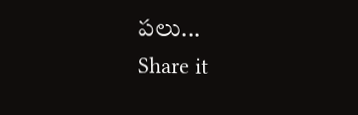పలు...
Share it